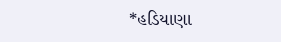*હડિયાણા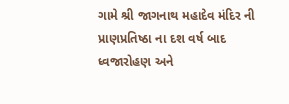ગામે શ્રી જાગનાથ મહાદેવ મંદિર ની પ્રાણપ્રતિષ્ઠા ના દશ વર્ષ બાદ ધ્વજારોહણ અને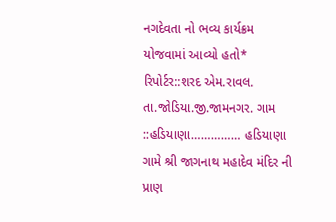નગદેવતા નો ભવ્ય કાર્યક્રમ યોજવામાં આવ્યો હતો*
રિપોર્ટર::શરદ એમ.રાવલ. તા.જોડિયા.જી.જામનગર. ગામ ::હડિયાણા…………… હડિયાણા ગામે શ્રી જાગનાથ મહાદેવ મંદિર ની પ્રાણ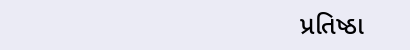પ્રતિષ્ઠા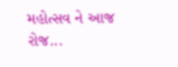મહોત્સવ ને આજ રોજ...